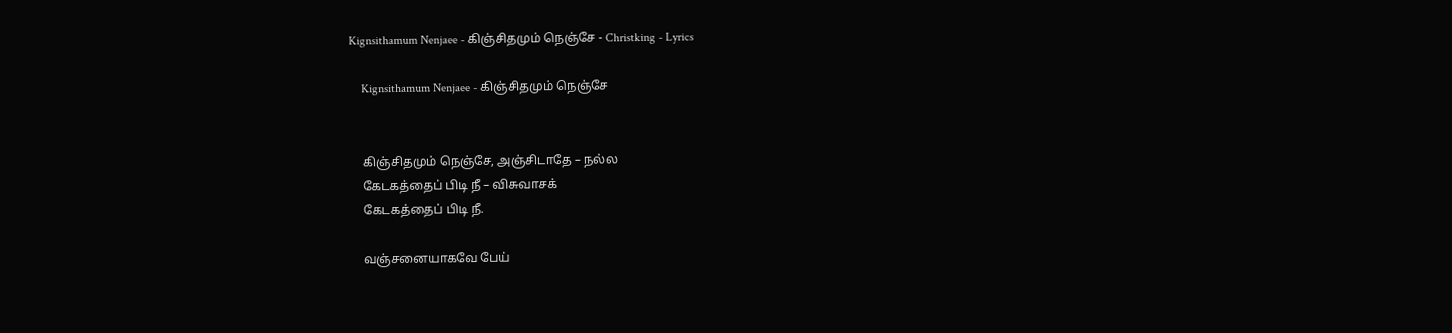Kignsithamum Nenjaee - கிஞ்சிதமும் நெஞ்சே - Christking - Lyrics

    Kignsithamum Nenjaee - கிஞ்சிதமும் நெஞ்சே


    கிஞ்சிதமும் நெஞ்சே, அஞ்சிடாதே – நல்ல
    கேடகத்தைப் பிடி நீ – விசுவாசக்
    கேடகத்தைப் பிடி நீ.

    வஞ்சனையாகவே பேய்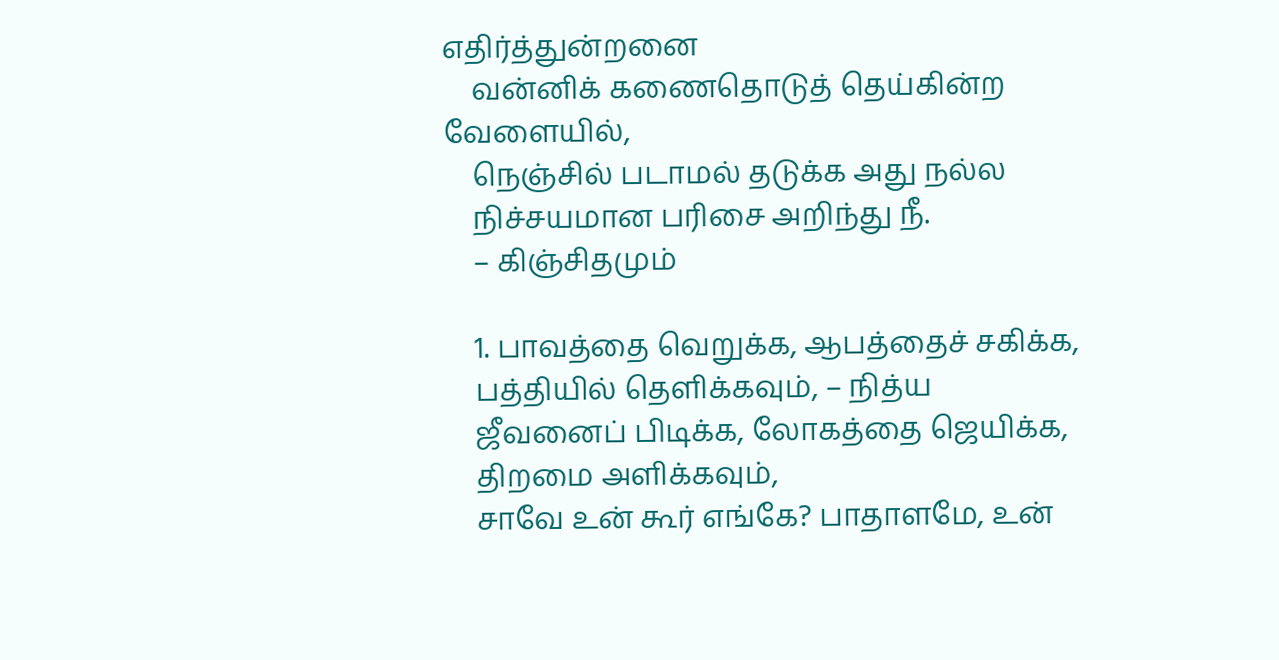எதிர்த்துன்றனை
    வன்னிக் கணைதொடுத் தெய்கின்ற வேளையில்,
    நெஞ்சில் படாமல் தடுக்க அது நல்ல
    நிச்சயமான பரிசை அறிந்து நீ.
    – கிஞ்சிதமும்

    1. பாவத்தை வெறுக்க, ஆபத்தைச் சகிக்க,
    பத்தியில் தெளிக்கவும், – நித்ய
    ஜீவனைப் பிடிக்க, லோகத்தை ஜெயிக்க,
    திறமை அளிக்கவும்,
    சாவே உன் கூர் எங்கே? பாதாளமே, உன்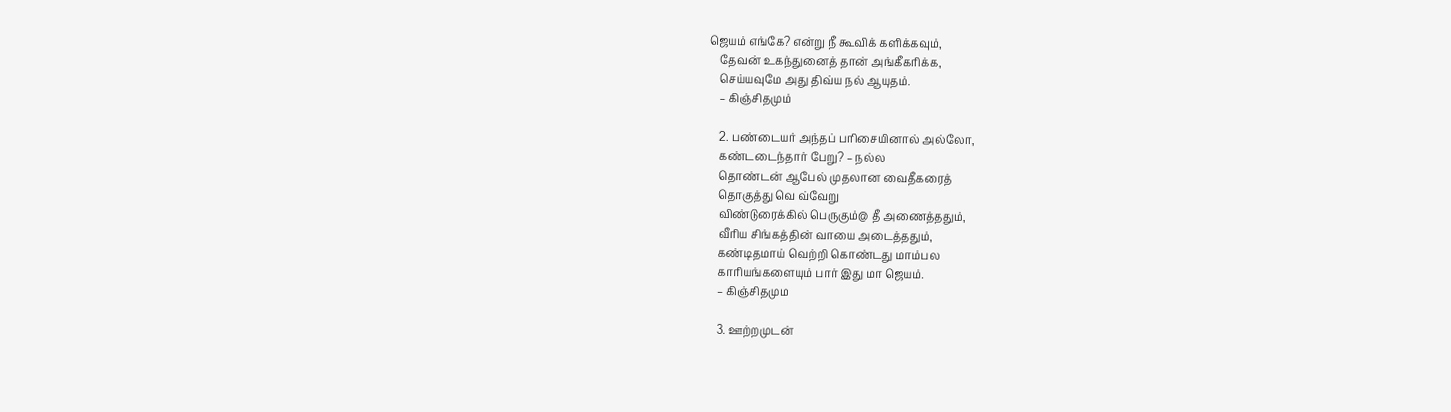ஜெயம் எங்கே? என்று நீ கூவிக் களிக்கவும்,
    தேவன் உகந்துனைத் தான் அங்கீகரிக்க,
    செய்யவுமே அது திவ்ய நல் ஆயுதம்.
    – கிஞ்சிதமும்

    2. பண்டையர் அந்தப் பரிசையினால் அல்லோ,
    கண்டடைந்தார் பேறு? – நல்ல
    தொண்டன் ஆபேல் முதலான வைதீகரைத்
    தொகுத்து வெ வ்வேறு
    விண்டுரைக்கில் பெருகும்@ தீ அணைத்ததும்,
    வீரிய சிங்கத்தின் வாயை அடைத்ததும்,
    கண்டிதமாய் வெற்றி கொண்டது மாம்பல
    காரியங்களையும் பார் இது மா ஜெயம்.
    – கிஞ்சிதமும

    3. ஊற்றமுடன்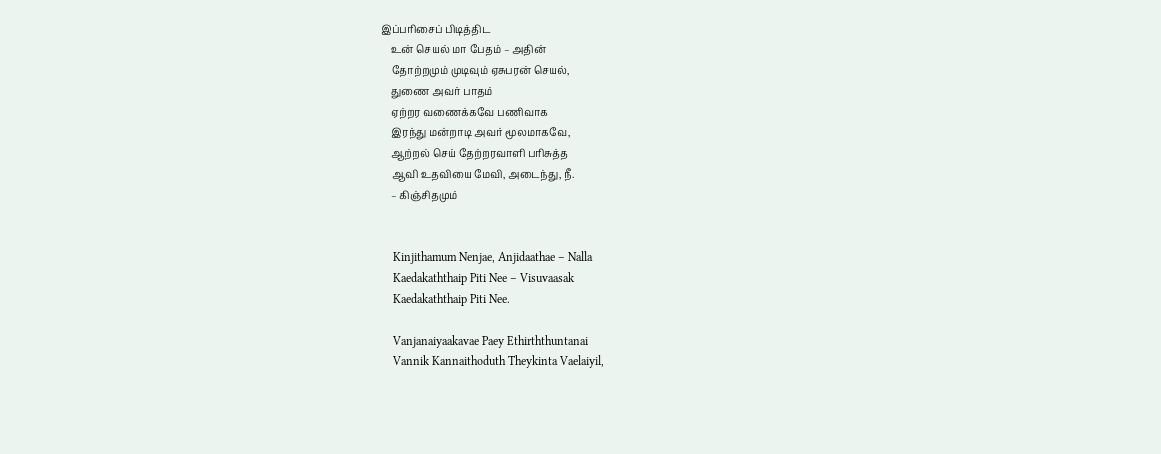இப்பரிசைப் பிடித்திட
    உன் செயல் மா பேதம் – அதின்
    தோற்றமும் முடிவும் ஏசுபரன் செயல்,
    துணை அவர் பாதம்
    ஏற்றர வணைக்கவே பணிவாக
    இரந்து மன்றாடி அவர் மூலமாகவே,
    ஆற்றல் செய் தேற்றரவாளி பரிசுத்த
    ஆவி உதவியை மேவி, அடைந்து, நீ.
    – கிஞ்சிதமும்


    Kinjithamum Nenjae, Anjidaathae – Nalla
    Kaedakaththaip Piti Nee – Visuvaasak
    Kaedakaththaip Piti Nee.

    Vanjanaiyaakavae Paey Ethirththuntanai
    Vannik Kannaithoduth Theykinta Vaelaiyil,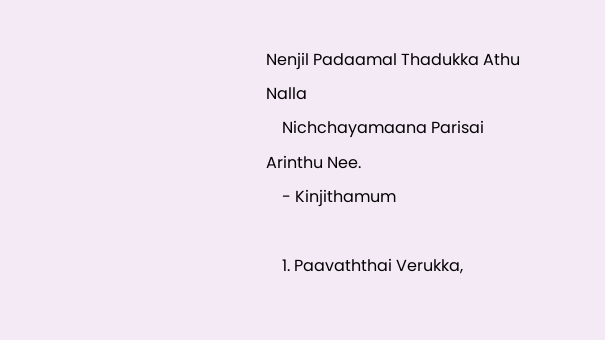Nenjil Padaamal Thadukka Athu Nalla
    Nichchayamaana Parisai Arinthu Nee.
    - Kinjithamum

    1. Paavaththai Verukka,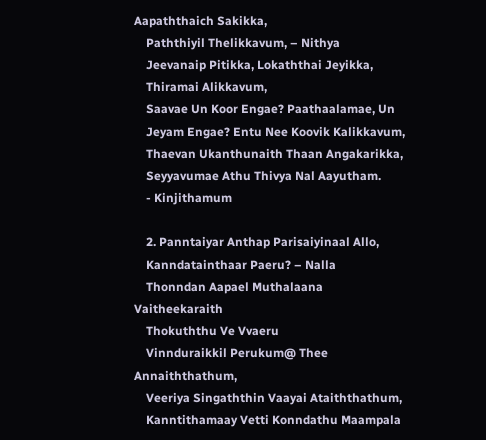Aapaththaich Sakikka,
    Paththiyil Thelikkavum, – Nithya
    Jeevanaip Pitikka, Lokaththai Jeyikka,
    Thiramai Alikkavum,
    Saavae Un Koor Engae? Paathaalamae, Un
    Jeyam Engae? Entu Nee Koovik Kalikkavum,
    Thaevan Ukanthunaith Thaan Angakarikka,
    Seyyavumae Athu Thivya Nal Aayutham.
    - Kinjithamum

    2. Panntaiyar Anthap Parisaiyinaal Allo,
    Kanndatainthaar Paeru? – Nalla
    Thonndan Aapael Muthalaana Vaitheekaraith
    Thokuththu Ve Vvaeru
    Vinnduraikkil Perukum@ Thee Annaiththathum,
    Veeriya Singaththin Vaayai Ataiththathum,
    Kanntithamaay Vetti Konndathu Maampala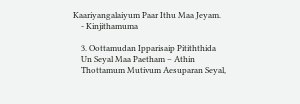Kaariyangalaiyum Paar Ithu Maa Jeyam.
    - Kinjithamuma

    3. Oottamudan Ipparisaip Pitiththida
    Un Seyal Maa Paetham – Athin
    Thottamum Mutivum Aesuparan Seyal,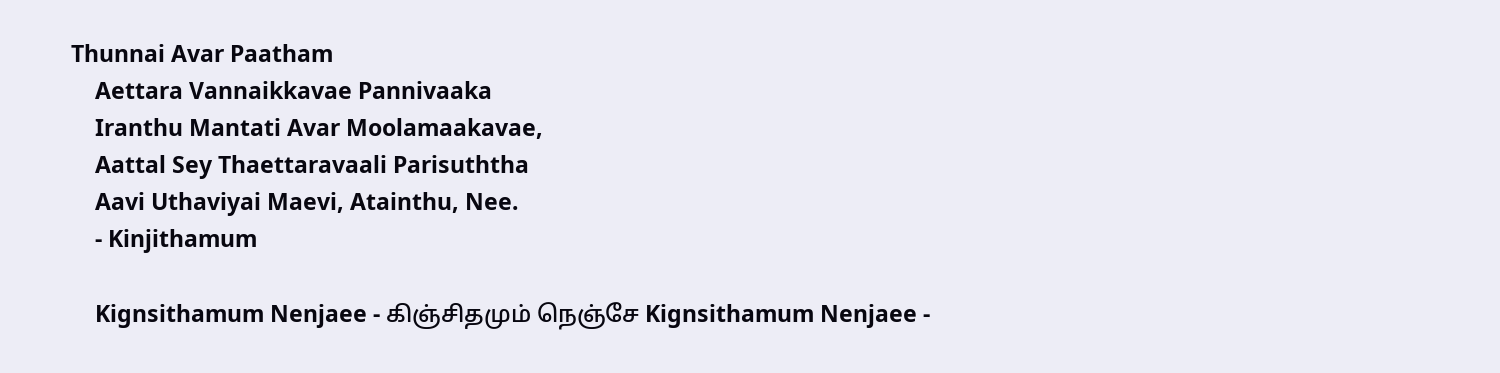Thunnai Avar Paatham
    Aettara Vannaikkavae Pannivaaka
    Iranthu Mantati Avar Moolamaakavae,
    Aattal Sey Thaettaravaali Parisuththa
    Aavi Uthaviyai Maevi, Atainthu, Nee.
    - Kinjithamum

    Kignsithamum Nenjaee - கிஞ்சிதமும் நெஞ்சே Kignsithamum Nenjaee -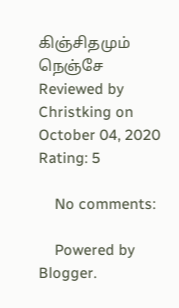கிஞ்சிதமும் நெஞ்சே Reviewed by Christking on October 04, 2020 Rating: 5

    No comments:

    Powered by Blogger.